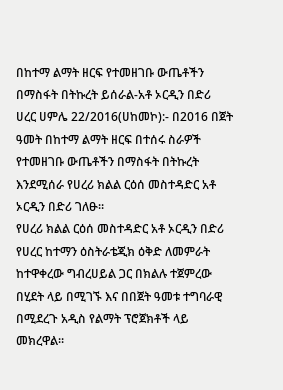በከተማ ልማት ዘርፍ የተመዘገቡ ውጤቶችን በማስፋት በትኩረት ይሰራል-አቶ ኦርዲን በድሪ
ሀረር ሀምሌ 22/2016(ሀከመኮ):- በ2016 በጀት ዓመት በከተማ ልማት ዘርፍ በተሰሩ ስራዎች የተመዘገቡ ውጤቶችን በማስፋት በትኩረት እንደሚሰራ የሀረሪ ክልል ርዕሰ መስተዳድር አቶ ኦርዲን በድሪ ገለፁ።
የሀረሪ ክልል ርዕሰ መስተዳድር አቶ ኦርዲን በድሪ የሀረር ከተማን ዕስትራቴጂክ ዕቅድ ለመምራት ከተዋቀረው ግብረሀይል ጋር በክልሉ ተጀምረው በሂደት ላይ በሚገኙ እና በበጀት ዓመቱ ተግባራዊ በሚደረጉ አዲስ የልማት ፕሮጀክቶች ላይ መክረዋል።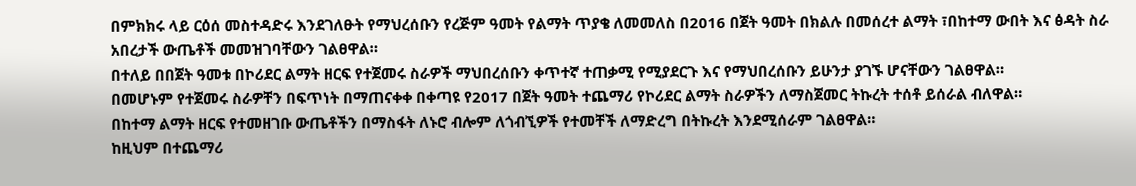በምክክሩ ላይ ርዕሰ መስተዳድሩ እንደገለፁት የማህረሰቡን የረጅም ዓመት የልማት ጥያቄ ለመመለስ በ2016 በጀት ዓመት በክልሉ በመሰረተ ልማት ፣በከተማ ውበት እና ፅዳት ስራ አበረታች ውጤቶች መመዝገባቸውን ገልፀዋል።
በተለይ በበጀት ዓመቱ በኮሪደር ልማት ዘርፍ የተጀመሩ ስራዎች ማህበረሰቡን ቀጥተኛ ተጠቃሚ የሚያደርጉ እና የማህበረሰቡን ይሁንታ ያገኙ ሆናቸውን ገልፀዋል።
በመሆኑም የተጀመሩ ስራዎቸን በፍጥነት በማጠናቀቀ በቀጣዩ የ2017 በጀት ዓመት ተጨማሪ የኮሪደር ልማት ስራዎችን ለማስጀመር ትኩረት ተሰቶ ይሰራል ብለዋል።
በከተማ ልማት ዘርፍ የተመዘገቡ ውጤቶችን በማስፋት ለኑሮ ብሎም ለጎብኚዎች የተመቸች ለማድረግ በትኩረት እንደሚሰራም ገልፀዋል።
ከዚህም በተጨማሪ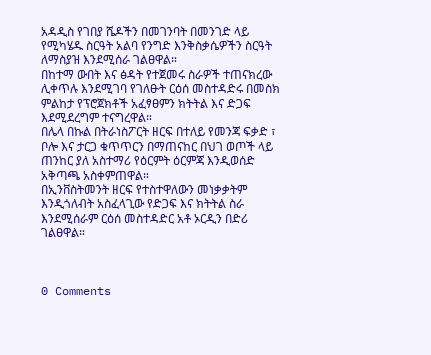አዳዲስ የገበያ ሼዶችን በመገንባት በመንገድ ላይ የሚካሄዱ ስርዓት አልባ የንግድ እንቅስቃሴዎችን ስርዓት ለማስያዝ እንደሚሰራ ገልፀዋል።
በከተማ ውበት እና ፅዳት የተጀመሩ ስራዎች ተጠናክረው ሊቀጥሉ እንደሚገባ የገለፁት ርዕሰ መስተዳድሩ በመስክ ምልከታ የፕሮጀክቶች አፈፃፀምን ክትትል እና ድጋፍ እደሚደረግም ተናግረዋል።
በሌላ በኩል በትራነስፖርት ዘርፍ በተለይ የመንጃ ፍቃድ ፣ ቦሎ እና ታርጋ ቁጥጥርን በማጠናከር በህገ ወጦች ላይ ጠንከር ያለ አስተማሪ የዕርምት ዕርምጃ እንዲወሰድ አቅጣጫ አስቀምጠዋል።
በኢንቨስትመንት ዘርፍ የተስተዋለውን መነቃቃትም እንዲጎለብት አስፈላጊው የድጋፍ እና ክትትል ስራ እንደሚሰራም ርዕሰ መስተዳድር አቶ ኦርዲን በድሪ ገልፀዋል።



0 Comments